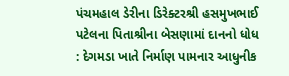પંચમહાલ ડેરીના ડિરેક્ટરશ્રી હસમુખભાઈ પટેલના પિતાશ્રીના બેસણામાં દાનનો ધોધ : દેગમડા ખાતે નિર્માણ પામનાર આધુનીક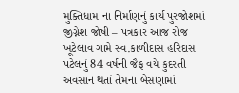મુક્તિધામ ના નિર્માણનું કાર્ય પુરજોશમાં
જીગ્નેશ જોષી – પત્રકાર આજ રોજ ખૂટેલાવ ગામે સ્વ.કાળીદાસ હરિદાસ પટેલનું 84 વર્ષની જૈફ વયે કુદરતી અવસાન થતાં તેમના બેસણામાં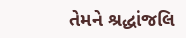તેમને શ્રદ્ધાંજલિ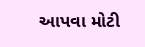આપવા મોટી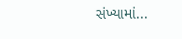સંખ્યામાં...